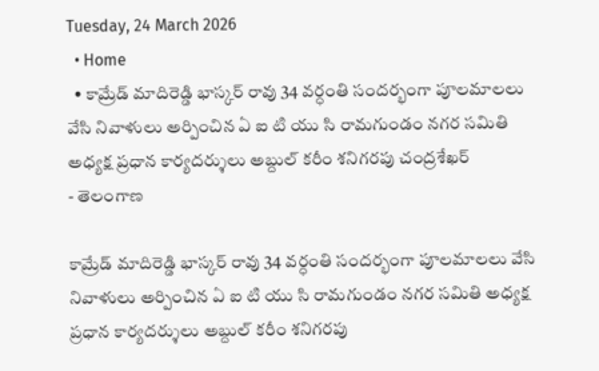Tuesday, 24 March 2026
  • Home
  • కామ్రేడ్ మాదిరెడ్డి భాస్కర్ రావు 34 వర్ధంతి సందర్భంగా పూలమాలలు వేసి నివాళులు అర్పించిన ఏ ఐ టి యు సి రామగుండం నగర సమితి అధ్యక్ష ప్రధాన కార్యదర్శులు అబ్దుల్ కరీం శనిగరపు చంద్రశేఖర్
- తెలంగాణ

కామ్రేడ్ మాదిరెడ్డి భాస్కర్ రావు 34 వర్ధంతి సందర్భంగా పూలమాలలు వేసి నివాళులు అర్పించిన ఏ ఐ టి యు సి రామగుండం నగర సమితి అధ్యక్ష ప్రధాన కార్యదర్శులు అబ్దుల్ కరీం శనిగరపు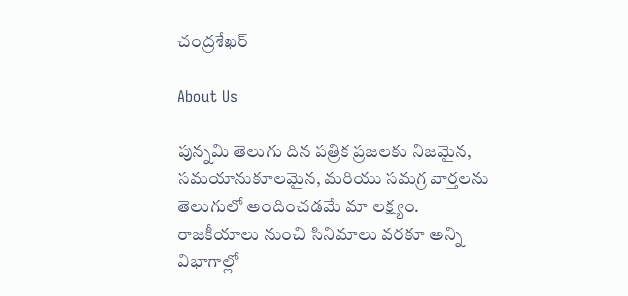చంద్రశేఖర్

About Us

పున్నమి తెలుగు దిన పత్రిక ప్రజలకు నిజమైన, సమయానుకూలమైన, మరియు సమగ్ర వార్తలను తెలుగులో అందించడమే మా లక్ష్యం.
రాజకీయాలు నుంచి సినిమాలు వరకూ అన్ని విభాగాల్లో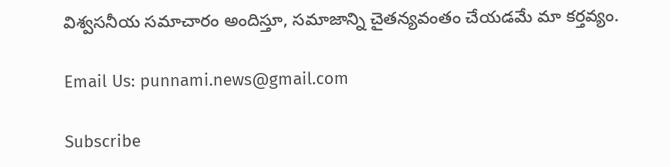విశ్వసనీయ సమాచారం అందిస్తూ, సమాజాన్ని చైతన్యవంతం చేయడమే మా కర్తవ్యం.

Email Us: punnami.news@gmail.com

Subscribe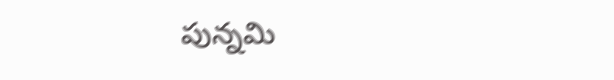పున్నమి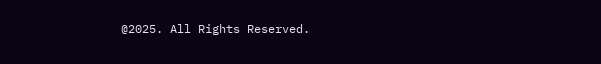@2025. All Rights Reserved.